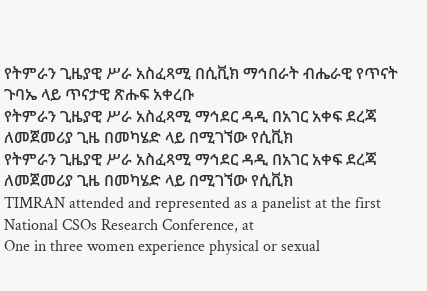የትምራን ጊዜያዊ ሥራ አስፈጻሚ በሲቪክ ማኅበራት ብሔራዊ የጥናት ጉባኤ ላይ ጥናታዊ ጽሑፍ አቀረቡ
የትምራን ጊዜያዊ ሥራ አስፈጻሚ ማኅደር ዳዲ በአገር አቀፍ ደረጃ ለመጀመሪያ ጊዜ በመካሄድ ላይ በሚገኘው የሲቪክ
የትምራን ጊዜያዊ ሥራ አስፈጻሚ ማኅደር ዳዲ በአገር አቀፍ ደረጃ ለመጀመሪያ ጊዜ በመካሄድ ላይ በሚገኘው የሲቪክ
TIMRAN attended and represented as a panelist at the first National CSOs Research Conference, at
One in three women experience physical or sexual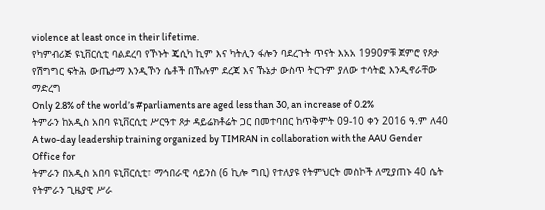violence at least once in their lifetime.
የካምብሪጅ ዩኒቨርሲቲ ባልደረባ የኾኑት ጄሲካ ኪም እና ካትሊን ፋሎን ባደረጉት ጥናት እአአ 1990ዎቹ ጀምሮ የጾታ
የሽግግር ፍትሕ ውጤታማ እንዲኾን ሴቶች በኹሉም ደረጃ እና ኹኔታ ውስጥ ትርጉም ያለው ተሳትፎ እንዲኖራቸው ማድረግ
Only 2.8% of the world’s #parliaments are aged less than 30, an increase of 0.2%
ትምራን ከአዲስ አበባ ዩኒቨርሲቲ ሥርዓተ ጾታ ዳይሬክቶሬት ጋር በመተባበር ከጥቅምት 09-10 ቀን 2016 ዓ.ም ለ40
A two-day leadership training organized by TIMRAN in collaboration with the AAU Gender Office for
ትምራን በአዲስ አበባ ዩኒቨርሲቲ፣ ማኅበራዊ ሳይንስ (6 ኪሎ ግቢ) የተለያዩ የትምህርት መስኮች ለሚያጠኑ 40 ሴት
የትምራን ጊዜያዊ ሥራ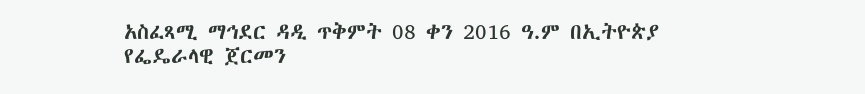አስፈጻሚ ማኅደር ዳዲ ጥቅምት 08 ቀን 2016 ዓ.ም በኢትዮጵያ የፌዴራላዊ ጀርመን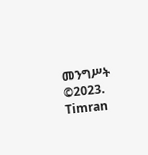መንግሥት
©2023. Timran